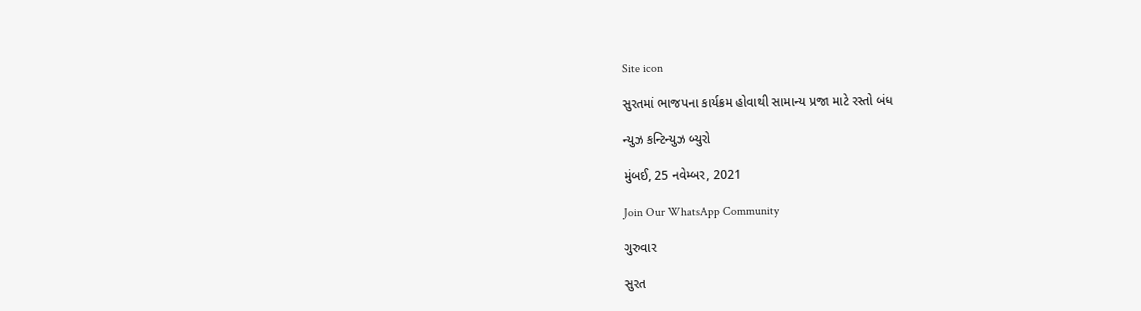Site icon

સુરતમાં ભાજપના કાર્યક્રમ હોવાથી સામાન્ય પ્રજા માટે રસ્તો બંધ

ન્યુઝ કન્ટિન્યુઝ બ્યુરો

મુંબઈ, 25 નવેમ્બર, 2021

Join Our WhatsApp Community

ગુરુવાર

સુરત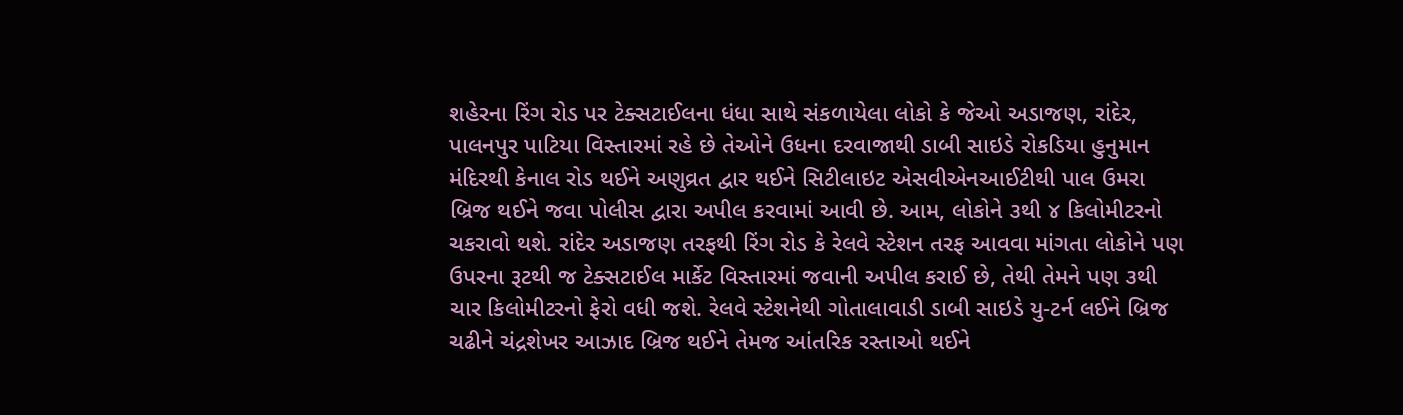શહેરના રિંગ રોડ પર ટેક્સટાઈલના ધંધા સાથે સંકળાયેલા લોકો કે જેઓ અડાજણ, રાંદેર, પાલનપુર પાટિયા વિસ્તારમાં રહે છે તેઓને ઉધના દરવાજાથી ડાબી સાઇડે રોકડિયા હુનુમાન મંદિરથી કેનાલ રોડ થઈને અણુવ્રત દ્વાર થઈને સિટીલાઇટ એસવીએનઆઈટીથી પાલ ઉમરા બ્રિજ થઈને જવા પોલીસ દ્વારા અપીલ કરવામાં આવી છે. આમ, લોકોને ૩થી ૪ કિલોમીટરનો ચકરાવો થશે. રાંદેર અડાજણ તરફથી રિંગ રોડ કે રેલવે સ્ટેશન તરફ આવવા માંગતા લોકોને પણ ઉપરના રૂટથી જ ટેક્સટાઈલ માર્કેટ વિસ્તારમાં જવાની અપીલ કરાઈ છે, તેથી તેમને પણ ૩થી ચાર કિલોમીટરનો ફેરો વધી જશે. રેલવે સ્ટેશનેથી ગોતાલાવાડી ડાબી સાઇડે યુ-ટર્ન લઈને બ્રિજ ચઢીને ચંદ્રશેખર આઝાદ બ્રિજ થઈને તેમજ આંતરિક રસ્તાઓ થઈને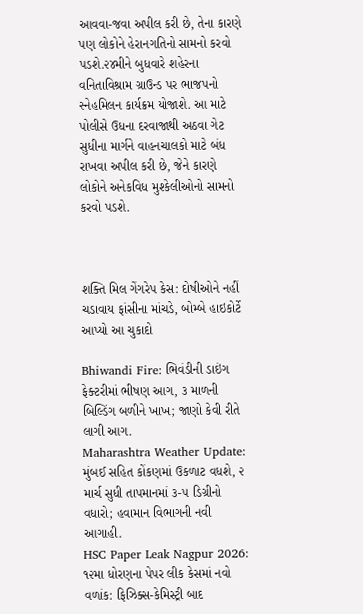આવવા-જવા અપીલ કરી છે, તેના કારણે પણ લોકોને હેરાનગતિનો સામનો કરવો પડશે.૨૪મીને બુધવારે શહેરના વનિતાવિશ્રામ ગ્રાઉન્ડ પર ભાજપનો સ્નેહમિલન કાર્યક્રમ યોજાશે. આ માટે પોલીસે ઉધના દરવાજાથી અઠવા ગેટ સુધીના માર્ગને વાહનચાલકો માટે બંધ રાખવા અપીલ કરી છે, જેને કારણે લોકોને અનેકવિધ મુશ્કેલીઓનો સામનો કરવો પડશે.



શક્તિ મિલ ગેંગરેપ કેસ: દોષીઓને નહીં ચડાવાય ફાંસીના માંચડે, બોમ્બે હાઇકોર્ટે આપ્યો આ ચુકાદો

Bhiwandi Fire: ભિવંડીની ડાઇંગ ફેક્ટરીમાં ભીષણ આગ, ૩ માળની બિલ્ડિંગ બળીને ખાખ; જાણો કેવી રીતે લાગી આગ.
Maharashtra Weather Update: મુંબઈ સહિત કોંકણમાં ઉકળાટ વધશે, ૨ માર્ચ સુધી તાપમાનમાં ૩-૫ ડિગ્રીનો વધારો; હવામાન વિભાગની નવી આગાહી.
HSC Paper Leak Nagpur 2026: ૧૨મા ધોરણના પેપર લીક કેસમાં નવો વળાંક: ફિઝિક્સ-કેમિસ્ટ્રી બાદ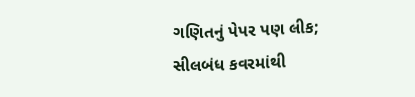ગણિતનું પેપર પણ લીક; સીલબંધ કવરમાંથી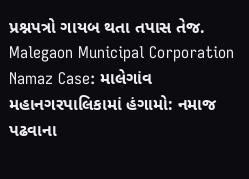પ્રશ્નપત્રો ગાયબ થતા તપાસ તેજ.
Malegaon Municipal Corporation Namaz Case: માલેગાંવ મહાનગરપાલિકામાં હંગામો: નમાજ પઢવાના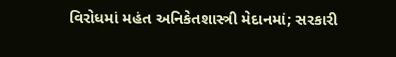વિરોધમાં મહંત અનિકેતશાસ્ત્રી મેદાનમાં; સરકારી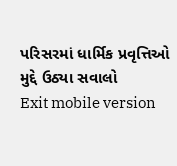પરિસરમાં ધાર્મિક પ્રવૃત્તિઓ મુદ્દે ઉઠ્યા સવાલો
Exit mobile version